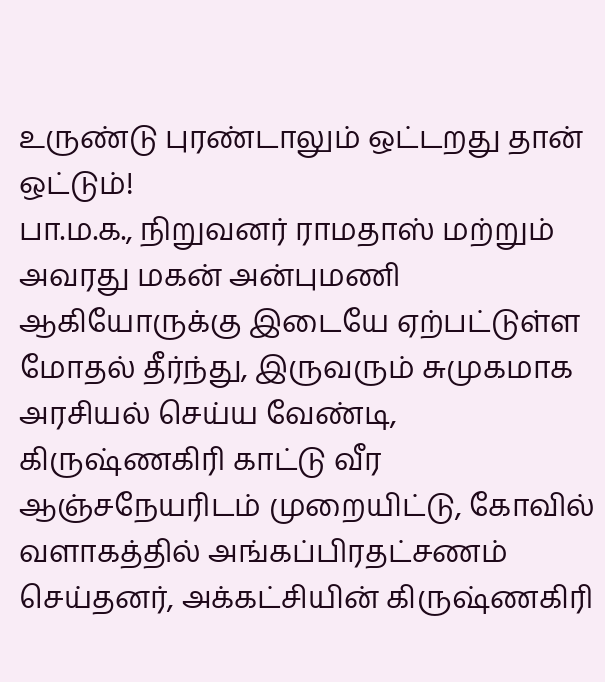உருண்டு புரண்டாலும் ஒட்டறது தான் ஒட்டும்!
பா.ம.க., நிறுவனர் ராமதாஸ் மற்றும் அவரது மகன் அன்புமணி ஆகியோருக்கு இடையே ஏற்பட்டுள்ள மோதல் தீர்ந்து, இருவரும் சுமுகமாக அரசியல் செய்ய வேண்டி, கிருஷ்ணகிரி காட்டு வீர ஆஞ்சநேயரிடம் முறையிட்டு, கோவில் வளாகத்தில் அங்கப்பிரதட்சணம் செய்தனர், அக்கட்சியின் கிருஷ்ணகிரி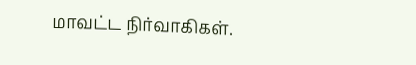மாவட்ட நிர்வாகிகள்.